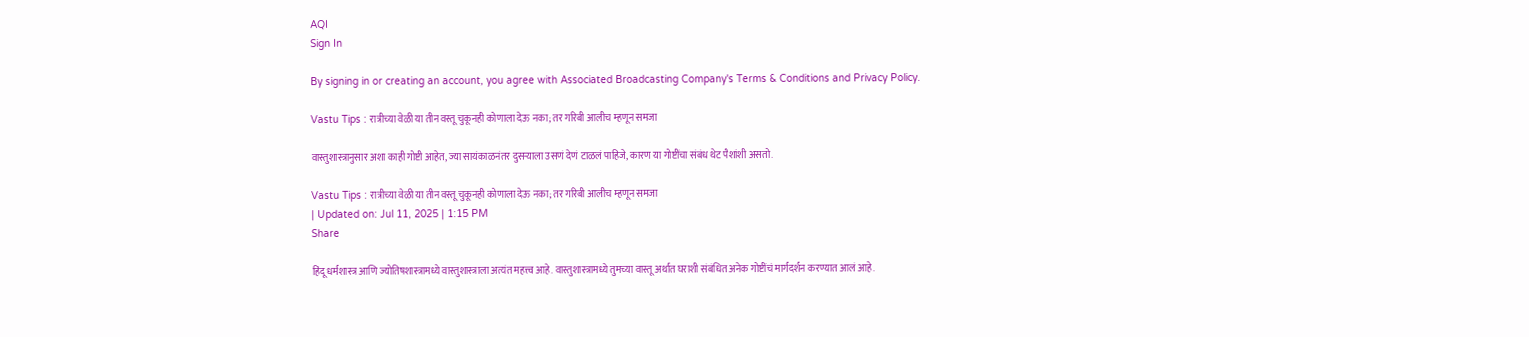AQI
Sign In

By signing in or creating an account, you agree with Associated Broadcasting Company's Terms & Conditions and Privacy Policy.

Vastu Tips : रात्रीच्या वेळी या तीन वस्तू चुकूनही कोणाला देऊ नका; तर गरिबी आलीच म्हणून समजा

वास्तुशास्त्रानुसार अशा काही गोष्टी आहेत, ज्या सायंकाळनंतर दुसऱ्याला उसणं देणं टाळलं पाहिजे, कारण या गोष्टींचा संबंध थेट पैशांशी असतो.

Vastu Tips : रात्रीच्या वेळी या तीन वस्तू चुकूनही कोणाला देऊ नका; तर गरिबी आलीच म्हणून समजा
| Updated on: Jul 11, 2025 | 1:15 PM
Share

हिंदू धर्मशास्त्र आणि ज्योतिषशास्त्रामध्ये वास्तुशास्त्राला अत्यंत महत्त्व आहे. वास्तुशास्त्रामध्ये तुमच्या वास्तू अर्थात घराशी संबंधित अनेक गोष्टींचं मार्गदर्शन करण्यात आलं आहे.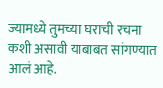ज्यामध्ये तुमच्या घराची रचना कशी असावी याबाबत सांगण्यात आलं आहे.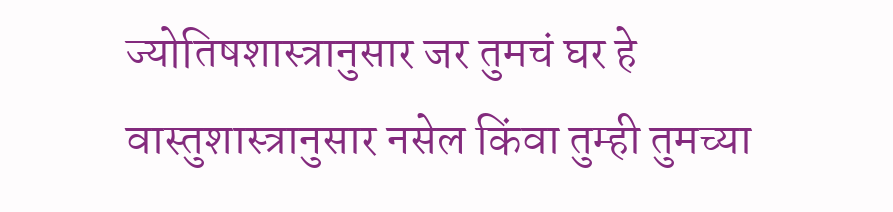ज्योतिषशास्त्रानुसार जर तुमचं घर हे वास्तुशास्त्रानुसार नसेल किंवा तुम्ही तुमच्या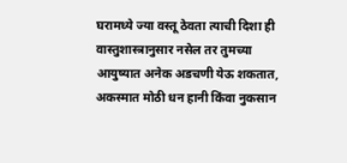घरामध्ये ज्या वस्तू ठेवता त्याची दिशा ही वास्तुशास्त्रानुसार नसेल तर तुमच्या आयुष्यात अनेक अडचणी येऊ शकतात, अकस्मात मोठी धन हानी किंवा नुकसान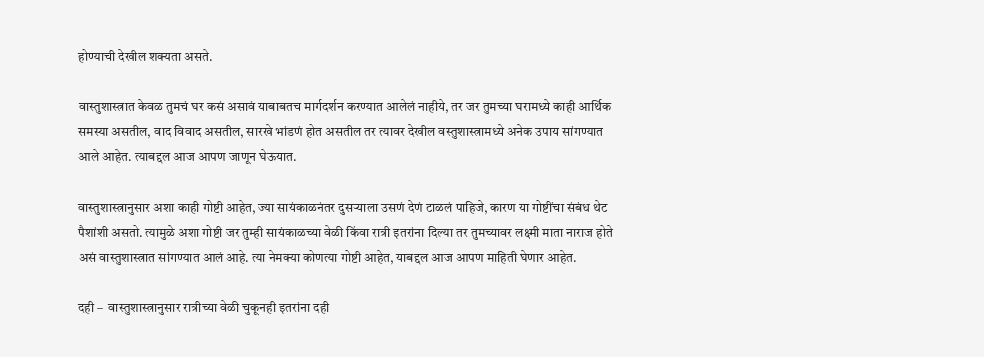होण्याची देखील शक्यता असते.

वास्तुशास्त्रात केवळ तुमचं घर कसं असावं याबाबतच मार्गदर्शन करण्यात आलेलं नाहीये, तर जर तुमच्या घरामध्ये काही आर्थिक समस्या असतील, वाद विवाद असतील, सारखे भांडणं होत असतील तर त्यावर देखील वस्तुशास्त्रामध्ये अनेक उपाय सांगण्यात आले आहेत. त्याबद्दल आज आपण जाणून घेऊयात.

वास्तुशास्त्रानुसार अशा काही गोष्टी आहेत, ज्या सायंकाळनंतर दुसऱ्याला उसणं देणं टाळलं पाहिजे, कारण या गोष्टींचा संबंध थेट पैशांशी असतो. त्यामुळे अशा गोष्टी जर तुम्ही सायंकाळच्या वेळी किंवा रात्री इतरांना दिल्या तर तुमच्यावर लक्ष्मी माता नाराज होते असं वास्तुशास्त्रात सांगण्यात आलं आहे. त्या नेमक्या कोणत्या गोष्टी आहेत, याबद्दल आज आपण माहिती घेणार आहेत.

दही –  वास्तुशास्त्रानुसार रात्रीच्या वेळी चुकूनही इतरांना दही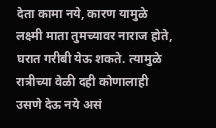देता कामा नये, कारण यामुळे लक्ष्मी माता तुमच्यावर नाराज होते, घरात गरीबी येऊ शकते. त्यामुळे रात्रीच्या वेळी दही कोणालाही उसणे देऊ नये असं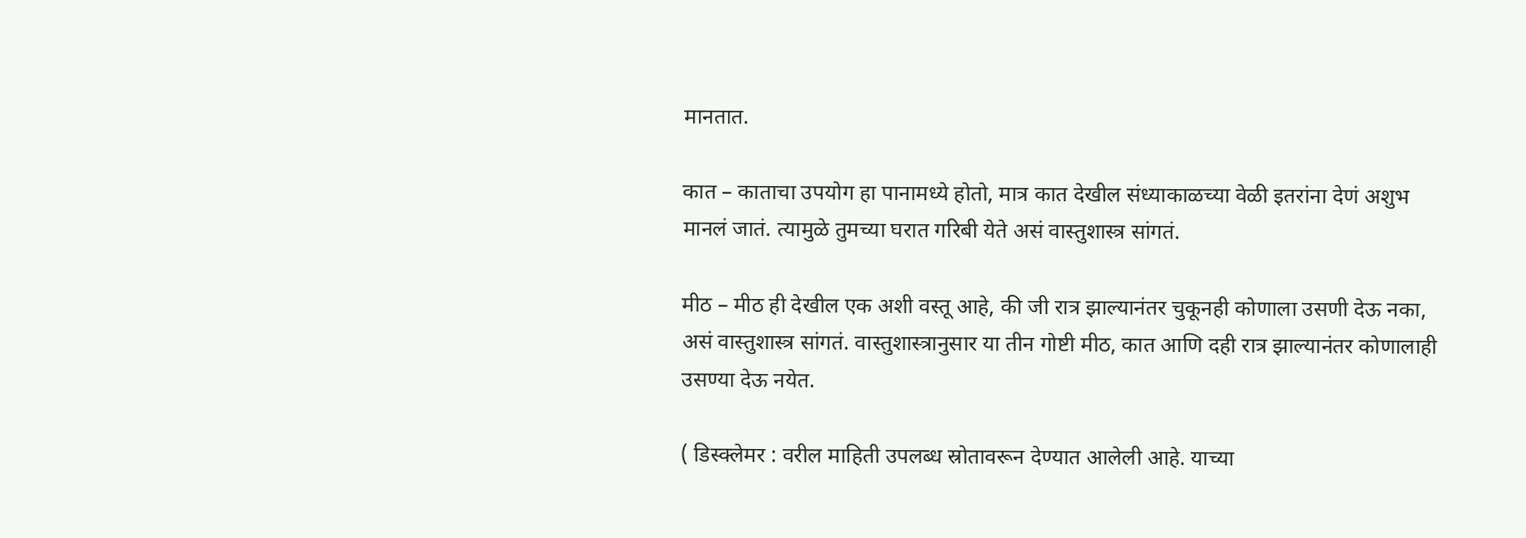मानतात.

कात – काताचा उपयोग हा पानामध्ये होतो, मात्र कात देखील संध्याकाळच्या वेळी इतरांना देणं अशुभ मानलं जातं. त्यामुळे तुमच्या घरात गरिबी येते असं वास्तुशास्त्र सांगतं.

मीठ – मीठ ही देखील एक अशी वस्तू आहे, की जी रात्र झाल्यानंतर चुकूनही कोणाला उसणी देऊ नका, असं वास्तुशास्त्र सांगतं. वास्तुशास्त्रानुसार या तीन गोष्टी मीठ, कात आणि दही रात्र झाल्यानंतर कोणालाही उसण्या देऊ नयेत.

( डिस्क्लेमर : वरील माहिती उपलब्ध स्रोतावरून देण्यात आलेली आहे. याच्या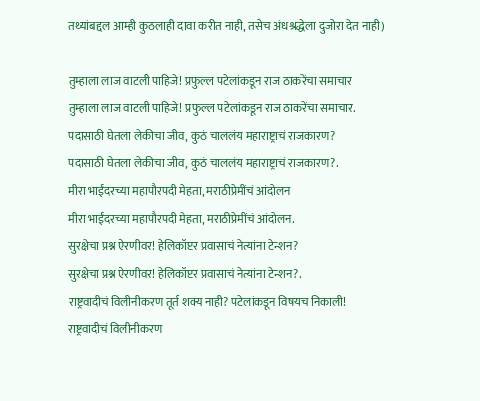तथ्यांबद्दल आम्ही कुठलाही दावा करीत नाही, तसेच अंधश्रद्धेला दुजोरा देत नाही)

तुम्हाला लाज वाटली पाहिजे! प्रफुल्ल पटेलांकडून राज ठाकरेंचा समाचार
तुम्हाला लाज वाटली पाहिजे! प्रफुल्ल पटेलांकडून राज ठाकरेंचा समाचार.
पदासाठी घेतला लेकीचा जीव, कुठं चाललंय महाराष्ट्राचं राजकारण?
पदासाठी घेतला लेकीचा जीव, कुठं चाललंय महाराष्ट्राचं राजकारण?.
मीरा भाईंदरच्या महापौरपदी मेहता, मराठीप्रेमींचं आंदोलन
मीरा भाईंदरच्या महापौरपदी मेहता, मराठीप्रेमींचं आंदोलन.
सुरक्षेचा प्रश्न ऐरणीवर! हेलिकॉप्टर प्रवासाचं नेत्यांना टेन्शन?
सुरक्षेचा प्रश्न ऐरणीवर! हेलिकॉप्टर प्रवासाचं नेत्यांना टेन्शन?.
राष्ट्रवादीचं विलीनीकरण तूर्त शक्य नाही? पटेलांकडून विषयच निकाली!
राष्ट्रवादीचं विलीनीकरण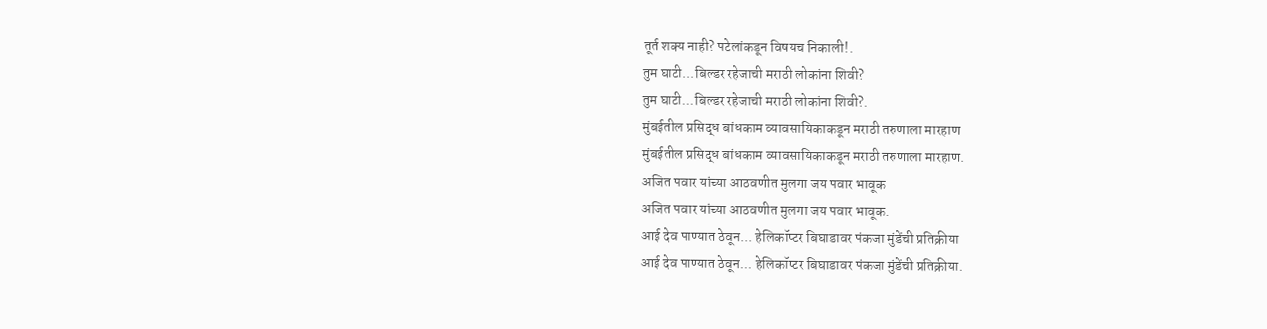तूर्त शक्य नाही? पटेलांकडून विषयच निकाली!.
तुम घाटी...बिल्डर रहेजाची मराठी लोकांना शिवी?
तुम घाटी...बिल्डर रहेजाची मराठी लोकांना शिवी?.
मुंबईतील प्रसिद्ध बांधकाम व्यावसायिकाकडून मराठी तरुणाला मारहाण
मुंबईतील प्रसिद्ध बांधकाम व्यावसायिकाकडून मराठी तरुणाला मारहाण.
अजित पवार यांच्या आठवणीत मुलगा जय पवार भावूक
अजित पवार यांच्या आठवणीत मुलगा जय पवार भावूक.
आई देव पाण्यात ठेवून... हेलिकॉप्टर बिघाडावर पंकजा मुंडेंची प्रतिक्रीया
आई देव पाण्यात ठेवून... हेलिकॉप्टर बिघाडावर पंकजा मुंडेंची प्रतिक्रीया.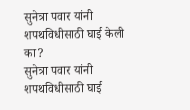सुनेत्रा पवार यांनी शपथविधीसाठी घाई केली का?
सुनेत्रा पवार यांनी शपथविधीसाठी घाई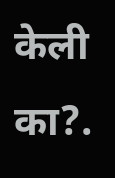केली का?.